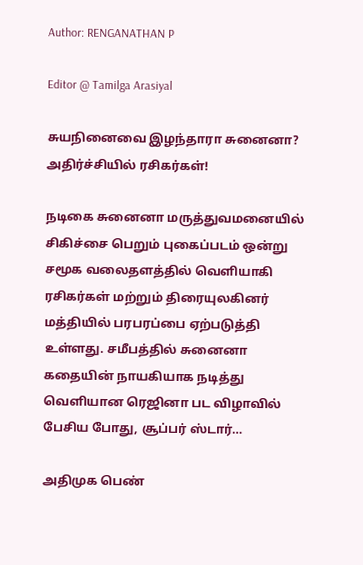Author: RENGANATHAN P

Editor @ Tamilga Arasiyal

சுயநினைவை இழந்தாரா சுனைனா? அதிர்ச்சியில் ரசிகர்கள்!

நடிகை சுனைனா மருத்துவமனையில் சிகிச்சை பெறும் புகைப்படம் ஒன்று சமூக வலைதளத்தில் வெளியாகி ரசிகர்கள் மற்றும் திரையுலகினர் மத்தியில் பரபரப்பை ஏற்படுத்தி உள்ளது. சமீபத்தில் சுனைனா கதையின் நாயகியாக நடித்து வெளியான ரெஜினா பட விழாவில் பேசிய போது, சூப்பர் ஸ்டார்…

அதிமுக பெண்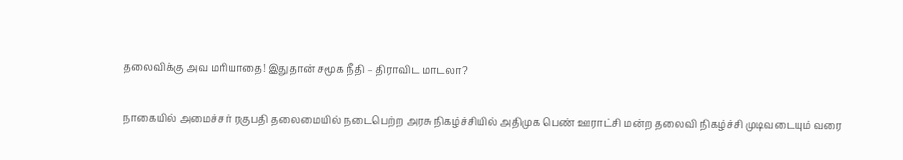தலைவிக்கு அவ மரியாதை! இதுதான் சமூக நீதி – திராவிட மாடலா?

நாகையில் அமைச்சர் ரகுபதி தலைமையில் நடைபெற்ற அரசு நிகழ்ச்சியில் அதிமுக பெண் ஊராட்சி மன்ற தலைவி நிகழ்ச்சி முடிவடையும் வரை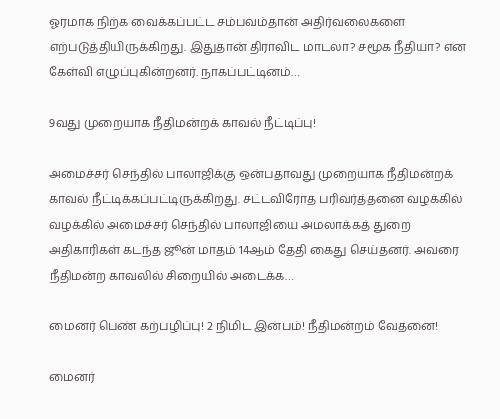ஓரமாக நிற்க வைக்கப்பட்ட சம்பவம்தான் அதிர்வலைகளை எற்படுத்தியிருக்கிறது. இதுதான் திராவிட மாடலா? சமூக நீதியா? என கேள்வி எழுப்புகின்றனர். நாகப்பட்டினம்…

9வது முறையாக நீதிமன்றக் காவல் நீட்டிப்பு!

அமைச்சர் செந்தில் பாலாஜிக்கு ஒன்பதாவது முறையாக நீதிமன்றக் காவல் நீட்டிக்கப்பட்டிருக்கிறது. சட்டவிரோத பரிவர்த்தனை வழக்கில் வழக்கில் அமைச்சர் செந்தில் பாலாஜியை அமலாக்கத் துறை அதிகாரிகள் கடந்த ஜூன் மாதம் 14ஆம் தேதி கைது செய்தனர். அவரை நீதிமன்ற காவலில் சிறையில் அடைக்க…

மைனர் பெண் கற்பழிப்பு! 2 நிமிட இன்பம்! நீதிமன்றம் வேதனை!

மைனர்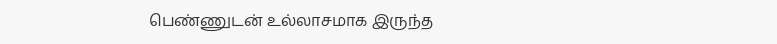பெண்ணுடன் உல்லாசமாக இருந்த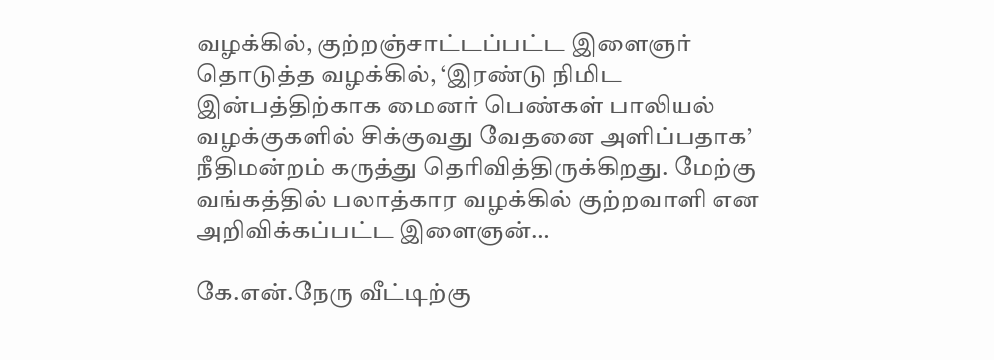வழக்கில், குற்றஞ்சாட்டப்பட்ட இளைஞர் தொடுத்த வழக்கில், ‘இரண்டு நிமிட இன்பத்திற்காக மைனர் பெண்கள் பாலியல் வழக்குகளில் சிக்குவது வேதனை அளிப்பதாக’ நீதிமன்றம் கருத்து தெரிவித்திருக்கிறது. மேற்கு வங்கத்தில் பலாத்கார வழக்கில் குற்றவாளி என அறிவிக்கப்பட்ட இளைஞன்…

கே.என்.நேரு வீட்டிற்கு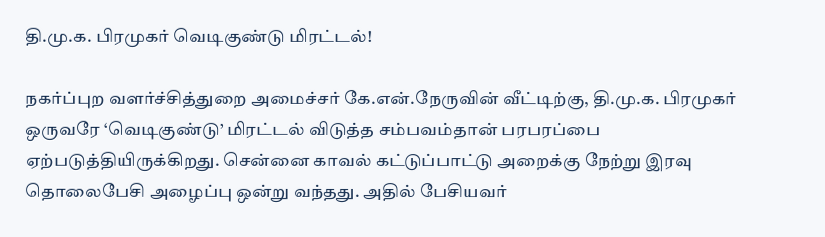தி.மு.க. பிரமுகர் வெடிகுண்டு மிரட்டல்!

நகர்ப்புற வளர்ச்சித்துறை அமைச்சர் கே.என்.நேருவின் வீட்டிற்கு, தி.மு.க. பிரமுகர் ஒருவரே ‘வெடிகுண்டு’ மிரட்டல் விடுத்த சம்பவம்தான் பரபரப்பை ஏற்படுத்தியிருக்கிறது. சென்னை காவல் கட்டுப்பாட்டு அறைக்கு நேற்று இரவு தொலைபேசி அழைப்பு ஒன்று வந்தது. அதில் பேசியவர்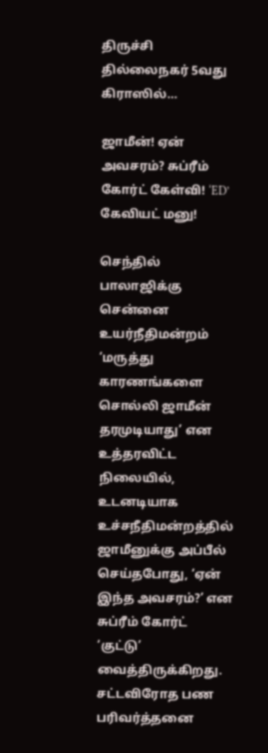திருச்சி தில்லைநகர் 5வது கிராஸில்…

ஜாமீன்! ஏன் அவசரம்? சுப்ரீம் கோர்ட் கேள்வி! ‘ED’ கேவியட் மனு!

செந்தில் பாலாஜிக்கு சென்னை உயர்நீதிமன்றம் ‘மருத்து காரணங்களை சொல்லி ஜாமீன் தரமுடியாது’ என உத்தரவிட்ட நிலையில், உடனடியாக உச்சநீதிமன்றத்தில் ஜாமீனுக்கு அப்பீல் செய்தபோது, ‘ஏன் இந்த அவசரம்?’ என சுப்ரீம் கோர்ட் ‘குட்டு’ வைத்திருக்கிறது. சட்டவிரோத பண பரிவர்த்தனை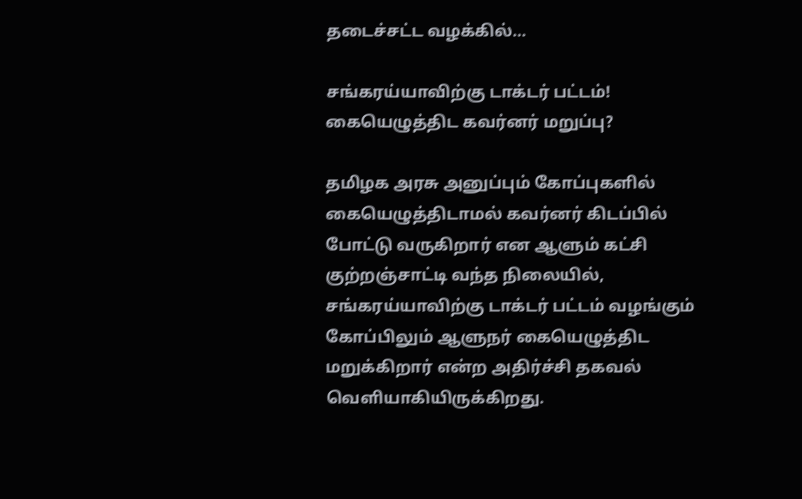தடைச்சட்ட வழக்கில்…

சங்கரய்யாவிற்கு டாக்டர் பட்டம்! கையெழுத்திட கவர்னர் மறுப்பு?

தமிழக அரசு அனுப்பும் கோப்புகளில் கையெழுத்திடாமல் கவர்னர் கிடப்பில் போட்டு வருகிறார் என ஆளும் கட்சி குற்றஞ்சாட்டி வந்த நிலையில், சங்கரய்யாவிற்கு டாக்டர் பட்டம் வழங்கும் கோப்பிலும் ஆளுநர் கையெழுத்திட மறுக்கிறார் என்ற அதிர்ச்சி தகவல் வெளியாகியிருக்கிறது.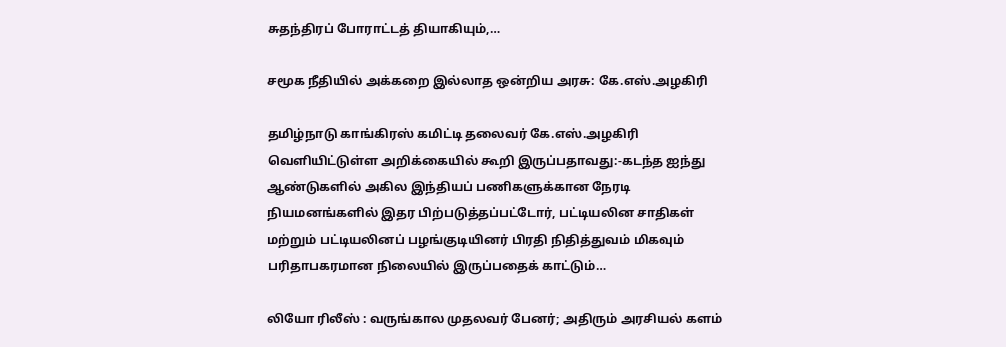சுதந்திரப் போராட்டத் தியாகியும்,…

சமூக நீதியில் அக்கறை இல்லாத ஒன்றிய அரசு: கே.எஸ்.அழகிரி

தமிழ்நாடு காங்கிரஸ் கமிட்டி தலைவர் கே.எஸ்.அழகிரி வெளியிட்டுள்ள அறிக்கையில் கூறி இருப்பதாவது:-கடந்த ஐந்து ஆண்டுகளில் அகில இந்தியப் பணிகளுக்கான நேரடி நியமனங்களில் இதர பிற்படுத்தப்பட்டோர், பட்டியலின சாதிகள் மற்றும் பட்டியலினப் பழங்குடியினர் பிரதி நிதித்துவம் மிகவும் பரிதாபகரமான நிலையில் இருப்பதைக் காட்டும்…

லியோ ரிலீஸ் : வருங்கால முதலவர் பேனர்; அதிரும் அரசியல் களம்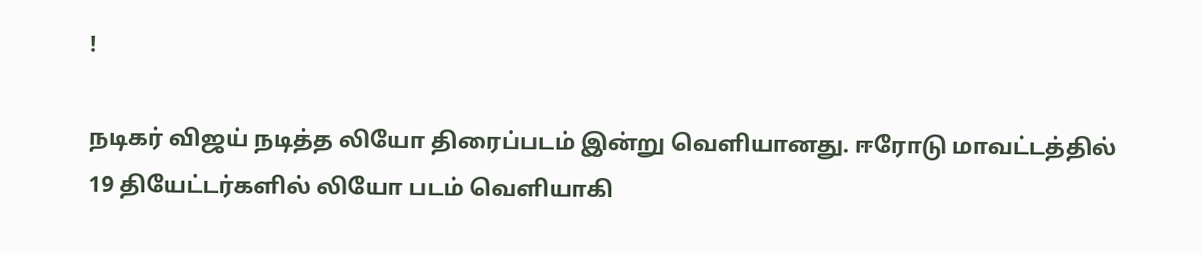!

நடிகர் விஜய் நடித்த லியோ திரைப்படம் இன்று வெளியானது. ஈரோடு மாவட்டத்தில் 19 தியேட்டர்களில் லியோ படம் வெளியாகி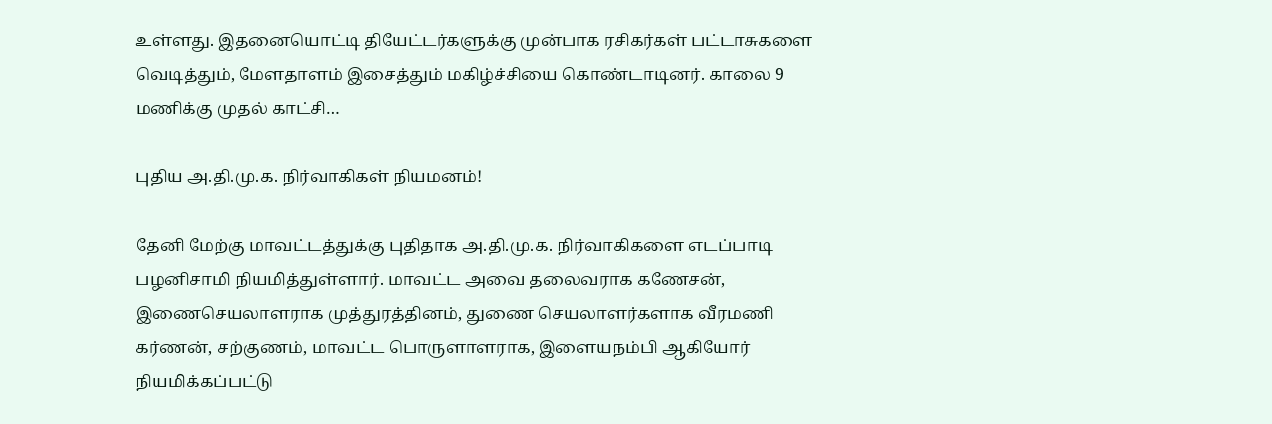உள்ளது. இதனையொட்டி தியேட்டர்களுக்கு முன்பாக ரசிகர்கள் பட்டாசுகளை வெடித்தும், மேளதாளம் இசைத்தும் மகிழ்ச்சியை கொண்டாடினர். காலை 9 மணிக்கு முதல் காட்சி…

புதிய அ.தி.மு.க. நிர்வாகிகள் நியமனம்!

தேனி மேற்கு மாவட்டத்துக்கு புதிதாக அ.தி.மு.க. நிர்வாகிகளை எடப்பாடி பழனிசாமி நியமித்துள்ளார். மாவட்ட அவை தலைவராக கணேசன், இணைசெயலாளராக முத்துரத்தினம், துணை செயலாளர்களாக வீரமணி கர்ணன், சற்குணம், மாவட்ட பொருளாளராக, இளையநம்பி ஆகியோர் நியமிக்கப்பட்டு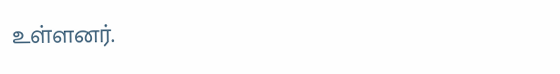உள்ளனர்.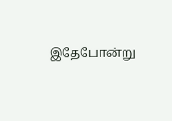இதேபோன்று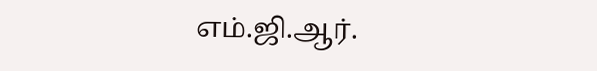எம்.ஜி.ஆர்.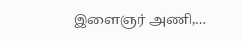இளைஞர் அணி,…